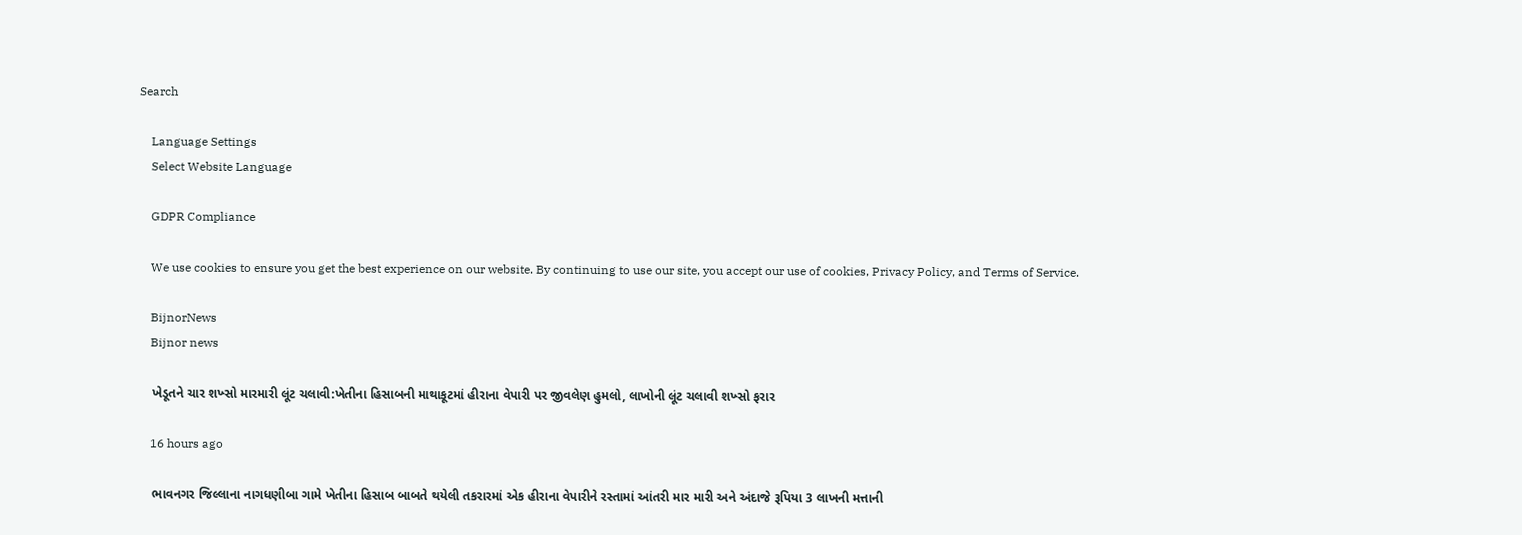Search

    Language Settings
    Select Website Language

    GDPR Compliance

    We use cookies to ensure you get the best experience on our website. By continuing to use our site, you accept our use of cookies, Privacy Policy, and Terms of Service.

    BijnorNews
    Bijnor news

    ખેડૂતને ચાર શખ્સો મારમારી લૂંટ ચલાવી:ખેતીના હિસાબની માથાકૂટમાં હીરાના વેપારી પર જીવલેણ હુમલો, લાખોની લૂંટ ચલાવી શખ્સો ફરાર

    16 hours ago

    ભાવનગર જિલ્લાના નાગધણીબા ગામે ખેતીના હિસાબ બાબતે થયેલી તકરારમાં એક હીરાના વેપારીને રસ્તામાં આંતરી માર મારી અને અંદાજે રૂપિયા 3 લાખની મત્તાની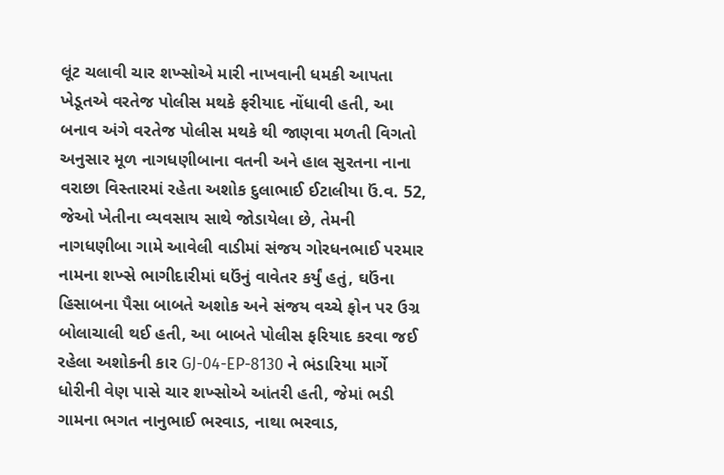લૂંટ ચલાવી ચાર શખ્સોએ મારી નાખવાની ધમકી આપતા ખેડૂતએ વરતેજ પોલીસ મથકે ફરીયાદ નોંધાવી હતી, આ બનાવ અંગે વરતેજ પોલીસ મથકે થી જાણવા મળતી વિગતો અનુસાર મૂળ નાગધણીબાના વતની અને હાલ સુરતના નાના વરાછા વિસ્તારમાં રહેતા અશોક દુલાભાઈ ઈટાલીયા ઉં.વ. 52, જેઓ ખેતીના વ્યવસાય સાથે જોડાયેલા છે, તેમની નાગધણીબા ગામે આવેલી વાડીમાં સંજય ગોરધનભાઈ પરમાર નામના શખ્સે ભાગીદારીમાં ઘઉંનું વાવેતર કર્યું હતું, ઘઉંના હિસાબના પૈસા બાબતે અશોક અને સંજય વચ્ચે ફોન પર ઉગ્ર બોલાચાલી થઈ હતી, આ બાબતે પોલીસ ફરિયાદ કરવા જઈ રહેલા અશોકની કાર GJ-04-EP-8130 ને ભંડારિયા માર્ગે ધોરીની વેણ પાસે ચાર શખ્સોએ આંતરી હતી, જેમાં ભડી ગામના ભગત નાનુભાઈ ભરવાડ, નાથા ભરવાડ,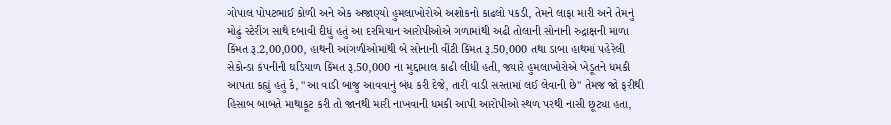ગોપાલ પોપટભાઈ કોળી અને એક અજાણ્યો હુમલાખોરોએ અશોકનો કાઢલો પકડી, તેમને લાફા મારી અને તેમનું મોઢું સ્ટેરીંગ સાથે દબાવી દીધું હતું આ દરમિયાન આરોપીઓએ ગળામાંથી અઢી તોલાની સોનાની રુદ્રાક્ષની માળા કિંમત રૂ.2,00,000, હાથની આંગળીઓમાંથી બે સોનાની વીંટી કિંમત રૂ.50,000 તથા ડાબા હાથમાં પહેરેલી સેકોન્ડા કંપનીની ઘડિયાળ કિંમત રૂ.50,000 ના મુદ્દામાલ કાઢી લીધી હતી, જ્યારે હુમલાખોરોએ ખેડૂતને ધમકી આપતા કહ્યું હતું કે, "આ વાડી બાજુ આવવાનું બંધ કરી દેજે, તારી વાડી સસ્તામાં લઈ લેવાની છે" તેમજ જો ફરીથી હિસાબ બાબતે માથાકૂટ કરી તો જાનથી મારી નાખવાની ધમકી આપી આરોપીઓ સ્થળ પરથી નાસી છૂટ્યા હતા,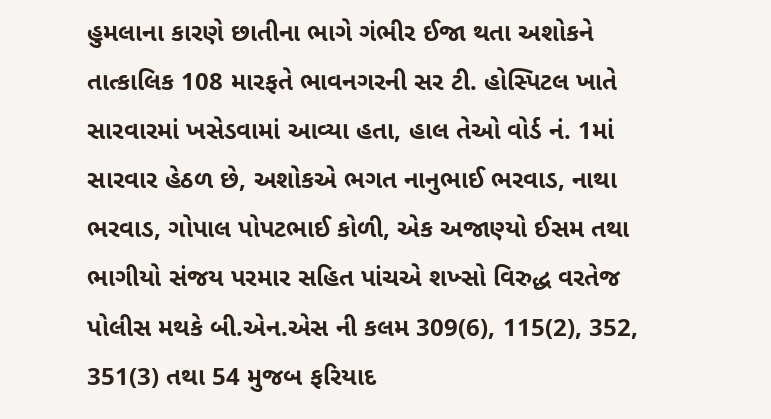હુમલાના કારણે છાતીના ભાગે ગંભીર ઈજા થતા અશોકને તાત્કાલિક 108 મારફતે ભાવનગરની સર ટી. હોસ્પિટલ ખાતે સારવારમાં ખસેડવામાં આવ્યા હતા, હાલ તેઓ વોર્ડ નં. 1માં સારવાર હેઠળ છે, અશોકએ ભગત નાનુભાઈ ભરવાડ, નાથા ભરવાડ, ગોપાલ પોપટભાઈ કોળી, એક અજાણ્યો ઈસમ તથા ભાગીયો સંજય પરમાર સહિત પાંચએ શખ્સો વિરુદ્ધ વરતેજ પોલીસ મથકે બી.એન.એસ ની કલમ 309(6), 115(2), 352, 351(3) તથા 54 મુજબ ફરિયાદ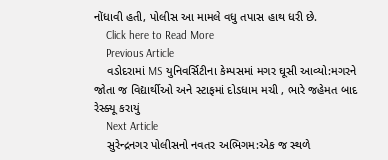નોંધાવી હતી, પોલીસ આ મામલે વધુ તપાસ હાથ ધરી છે.
    Click here to Read More
    Previous Article
    વડોદરામાં MS યુનિવર્સિટીના કેમ્પસમાં મગર ઘૂસી આવ્યો:મગરને જોતા જ વિદ્યાર્થીઓ અને સ્ટાફમાં દોડધામ મચી , ભારે જહેમત બાદ રેસ્ક્યૂ કરાયું
    Next Article
    સુરેન્દ્રનગર પોલીસનો નવતર અભિગમ:એક જ સ્થળે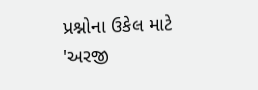પ્રશ્નોના ઉકેલ માટે 'અરજી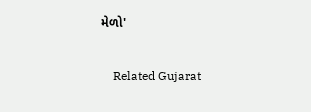મેળો'

    Related Gujarat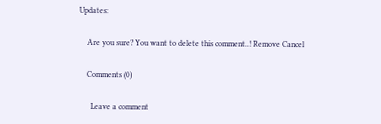Updates:

    Are you sure? You want to delete this comment..! Remove Cancel

    Comments (0)

      Leave a comment